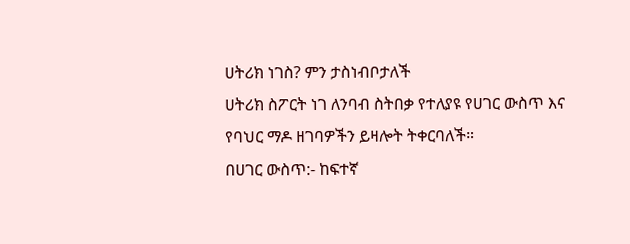ሀትሪክ ነገስ? ምን ታስነብቦታለች
ሀትሪክ ስፖርት ነገ ለንባብ ስትበቃ የተለያዩ የሀገር ውስጥ እና የባህር ማዶ ዘገባዎችን ይዛሎት ትቀርባለች።
በሀገር ውስጥ:- ከፍተኛ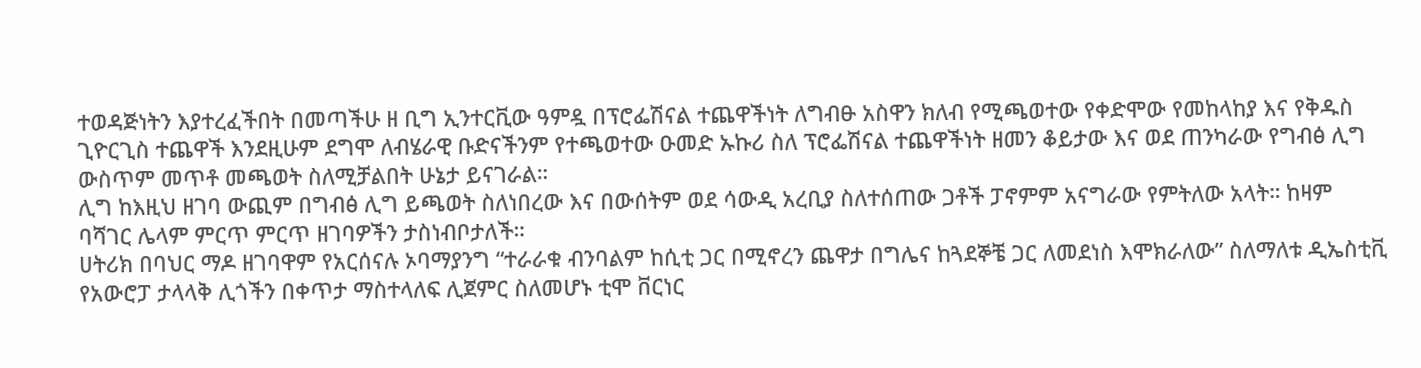ተወዳጅነትን እያተረፈችበት በመጣችሁ ዘ ቢግ ኢንተርቪው ዓምዷ በፕሮፌሽናል ተጨዋችነት ለግብፁ አስዋን ክለብ የሚጫወተው የቀድሞው የመከላከያ እና የቅዱስ ጊዮርጊስ ተጨዋች እንደዚሁም ደግሞ ለብሄራዊ ቡድናችንም የተጫወተው ዑመድ ኡኩሪ ስለ ፕሮፌሽናል ተጨዋችነት ዘመን ቆይታው እና ወደ ጠንካራው የግብፅ ሊግ ውስጥም መጥቶ መጫወት ስለሚቻልበት ሁኔታ ይናገራል።
ሊግ ከእዚህ ዘገባ ውጪም በግብፅ ሊግ ይጫወት ስለነበረው እና በውሰትም ወደ ሳውዲ አረቢያ ስለተሰጠው ጋቶች ፓኖምም አናግራው የምትለው አላት። ከዛም ባሻገር ሌላም ምርጥ ምርጥ ዘገባዎችን ታስነብቦታለች።
ሀትሪክ በባህር ማዶ ዘገባዋም የአርሰናሉ ኦባማያንግ “ተራራቁ ብንባልም ከሲቲ ጋር በሚኖረን ጨዋታ በግሌና ከጓደኞቼ ጋር ለመደነስ እሞክራለው” ስለማለቱ ዲኤስቲቪ የአውሮፓ ታላላቅ ሊጎችን በቀጥታ ማስተላለፍ ሊጀምር ስለመሆኑ ቲሞ ቨርነር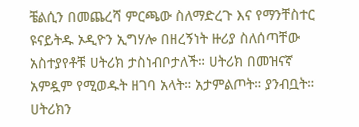ቼልሲን በመጨረሻ ምርጫው ስለማድረጉ እና የማንቸስተር ዩናይትዱ ኦዲዮን ኢግሃሎ በዘረኝነት ዙሪያ ስለሰጣቸው አስተያየቶቹ ሀትሪክ ታስነብቦታለች። ሀትሪክ በመዝናኛ አምዷም የሚወዱት ዘገባ አላት። አታምልጦት። ያንብቧት። ሀትሪክን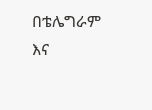በቴሌግራም እና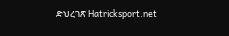ድህረገጽ Hatricksport.net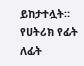ይከታተሏት።
የሀትሪክ የፊት ለፊት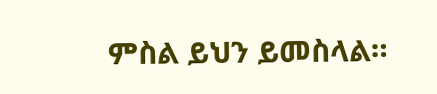ምስል ይህን ይመስላል።